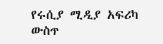የሩሲያ ሚዲያ አፍሪካ ውስጥ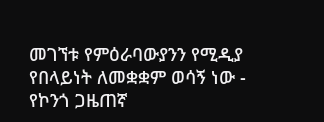መገኘቱ የምዕራባውያንን የሚዲያ የበላይነት ለመቋቋም ወሳኝ ነው - የኮንጎ ጋዜጠኛ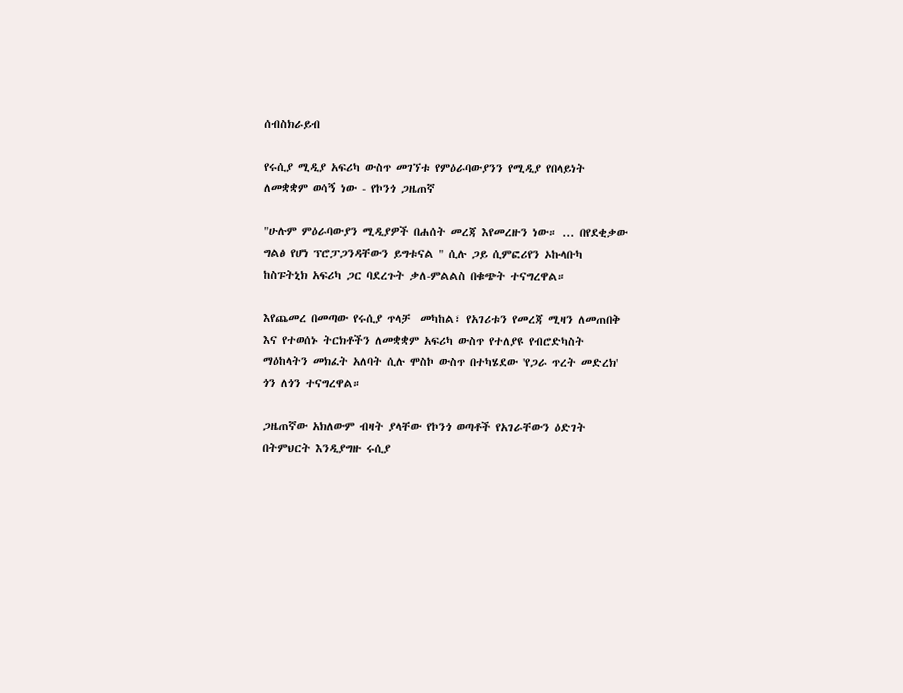ሰብስክራይብ

የሩሲያ ሚዲያ አፍሪካ ውስጥ መገኘቱ የምዕራባውያንን የሚዲያ የበላይነት ለመቋቋም ወሳኝ ነው - የኮንጎ ጋዜጠኛ

"ሁሉም ምዕራባውያን ሚዲያዎች በሐሰት መረጃ እየመረዙን ነው። ... በየደቂቃው ግልፅ የሆነ ፕሮፓጋንዳቸውን ይግቱናል " ሲሉ ጋይ ሲምፎሪየን ኦኩላቡካ ከስፑትኒክ አፍሪካ ጋር ባደረጉት ቃለ-ምልልስ በቁጭት ተናግረዋል።

እየጨመረ በመጣው የሩሲያ ጥላቻ  መካከል፣ የአገሪቱን የመረጃ ሚዛን ለመጠበቅ እና የተወሰኑ ትርክቶችን ለመቋቋም አፍሪካ ውስጥ የተለያዩ የብሮድካስት ማዕከላትን መክፈት አለባት ሲሉ ሞስኮ ውስጥ በተካሄደው 'የጋራ ጥረት መድረክ'  ጎን ለጎን ተናግረዋል።

ጋዜጠኛው አክለውም ብዛት ያላቸው የኮንጎ ወጣቶች የአገራቸውን ዕድገት በትምህርት እንዲያግዙ ሩሲያ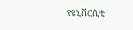የዩኒቨርሲቲ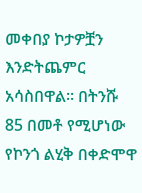መቀበያ ኮታዎቿን እንድትጨምር አሳስበዋል። በትንሹ 85 በመቶ የሚሆነው የኮንጎ ልሂቅ በቀድሞዋ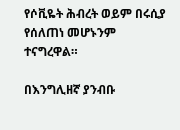የሶቪዬት ሕብረት ወይም በሩሲያ የሰለጠነ መሆኑንም ተናግረዋል።

በእንግሊዘኛ ያንብቡ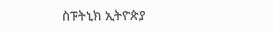ስፑትኒክ ኢትዮጵያ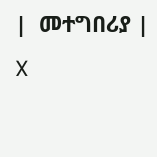|  መተግበሪያ |  X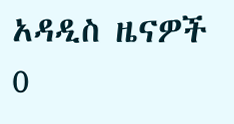አዳዲስ ዜናዎች
0